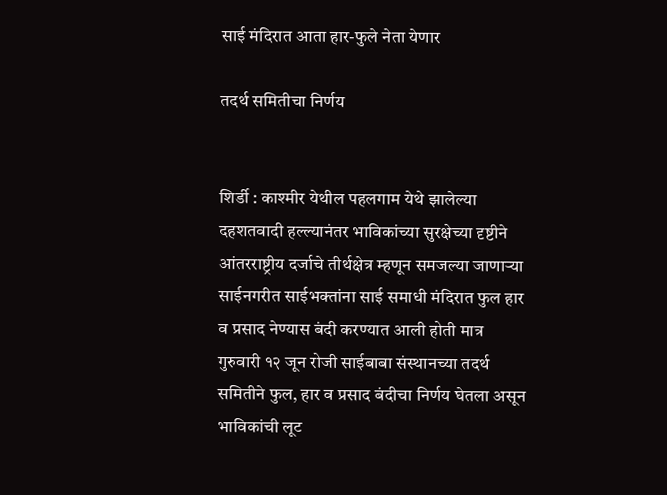साई मंदिरात आता हार-फुले नेता येणार

तदर्थ समितीचा निर्णय


शिर्डी : काश्मीर येथील पहलगाम येथे झालेल्या दहशतवादी हल्ल्यानंतर भाविकांच्या सुरक्षेच्या दृष्टीने आंतरराष्ट्रीय दर्जाचे तीर्थक्षेत्र म्हणून समजल्या जाणाऱ्या साईनगरीत साईभक्तांना साई समाधी मंदिरात फुल हार व प्रसाद नेण्यास बंदी करण्यात आली होती मात्र गुरुवारी १२ जून रोजी साईबाबा संस्थानच्या तदर्थ समितीने फुल, हार व प्रसाद बंदीचा निर्णय घेतला असून भाविकांची लूट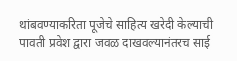थांबवण्याकरिता पूजेचे साहित्य खरेदी केल्याची पावती प्रवेश द्वारा जवळ दाखवल्यानंतरच साई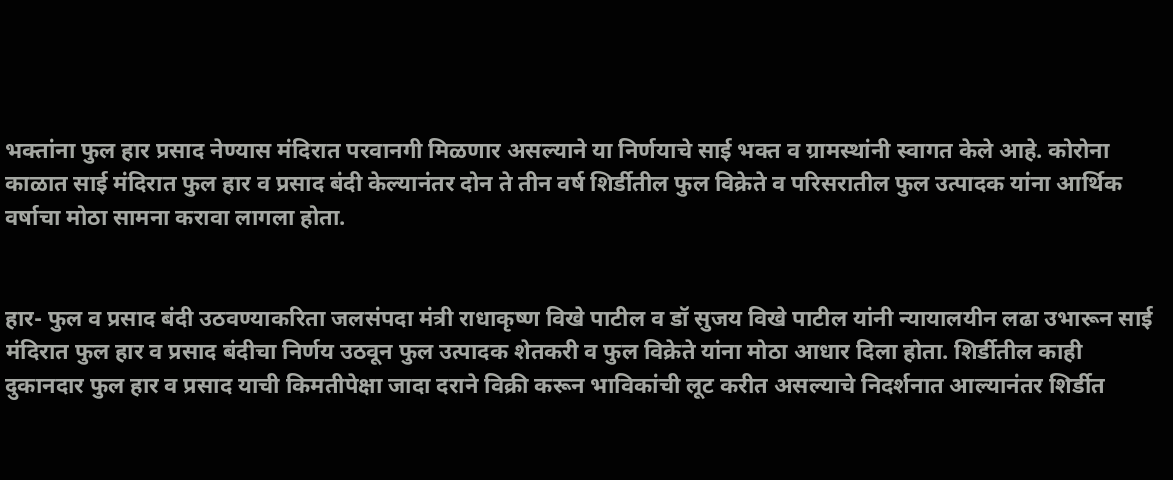भक्तांना फुल हार प्रसाद नेण्यास मंदिरात परवानगी मिळणार असल्याने या निर्णयाचे साई भक्त व ग्रामस्थांनी स्वागत केले आहे. कोरोना काळात साई मंदिरात फुल हार व प्रसाद बंदी केल्यानंतर दोन ते तीन वर्ष शिर्डीतील फुल विक्रेते व परिसरातील फुल उत्पादक यांना आर्थिक वर्षाचा मोठा सामना करावा लागला होता.


हार- फुल व प्रसाद बंदी उठवण्याकरिता जलसंपदा मंत्री राधाकृष्ण विखे पाटील व डॉ सुजय विखे पाटील यांनी न्यायालयीन लढा उभारून साई मंदिरात फुल हार व प्रसाद बंदीचा निर्णय उठवून फुल उत्पादक शेतकरी व फुल विक्रेते यांना मोठा आधार दिला होता. शिर्डीतील काही दुकानदार फुल हार व प्रसाद याची किमतीपेक्षा जादा दराने विक्री करून भाविकांची लूट करीत असल्याचे निदर्शनात आल्यानंतर शिर्डीत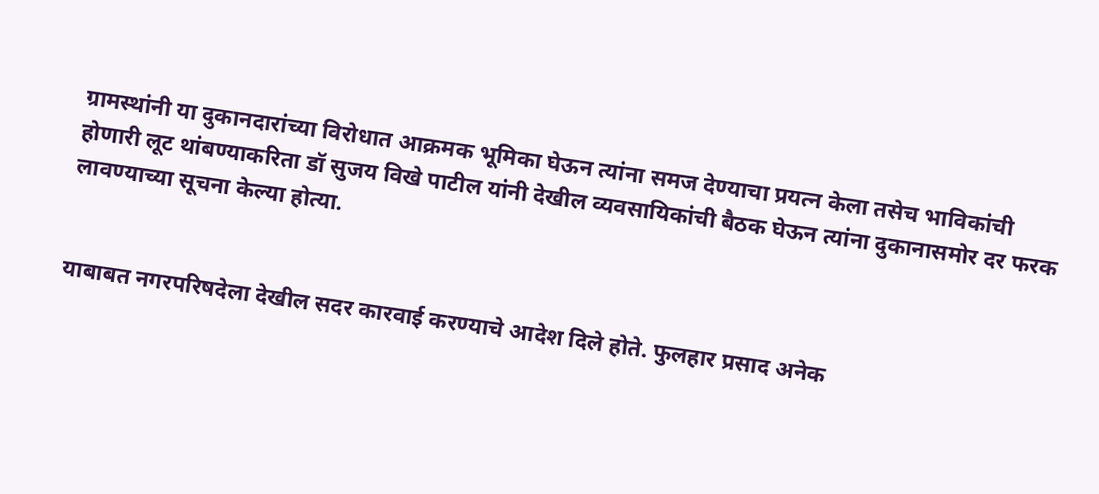ग्रामस्थांनी या दुकानदारांच्या विरोधात आक्रमक भूमिका घेऊन त्यांना समज देण्याचा प्रयत्न केला तसेच भाविकांची होणारी लूट थांबण्याकरिता डॉ सुजय विखे पाटील यांनी देखील व्यवसायिकांची बैठक घेऊन त्यांना दुकानासमोर दर फरक लावण्याच्या सूचना केल्या होत्या.


याबाबत नगरपरिषदेला देखील सदर कारवाई करण्याचे आदेश दिले होते. फुलहार प्रसाद अनेक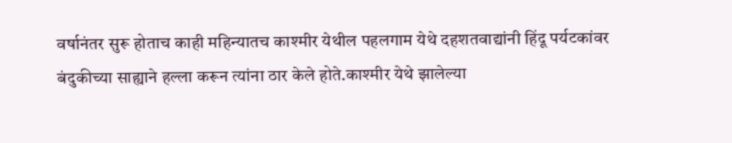वर्षानंतर सुरू होताच काही महिन्यातच काश्मीर येथील पहलगाम येथे दहशतवाद्यांनी हिंदू पर्यटकांवर बंदुकीच्या साह्याने हल्ला करून त्यांना ठार केले होते.काश्मीर येथे झालेल्या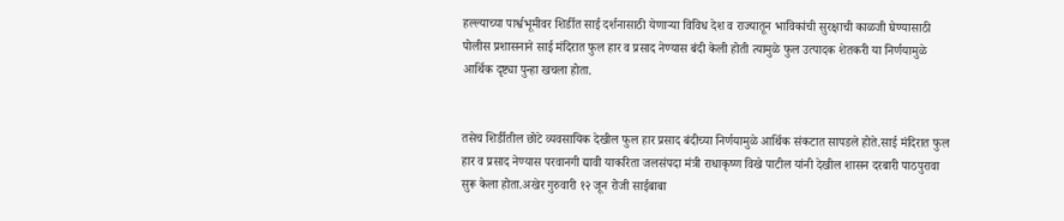हल्ल्याच्या पार्श्वभूमीवर शिर्डीत साई दर्शनासाठी येणाऱ्या विविध देश व राज्यातून भाविकांची सुरक्षाची काळजी घेण्यासाठी पोलीस प्रशासनाने साई मंदिरात फुल हार व प्रसाद नेण्यास बंदी केली होती त्यामुळे फुल उत्पादक शेतकरी या निर्णयामुळे आर्थिक दृष्ट्या पुन्हा खचला होता.


तसेच शिर्डीतील छोटे व्यवसायिक देखील फुल हार प्रसाद बंदीच्या निर्णयामुळे आर्थिक संकटात सापडले होते.साई मंदिरात फुल हार व प्रसाद नेण्यास परवानगी द्यावी याकरिता जलसंपदा मंत्री राधाकृष्ण विखे पाटील यांनी देखील शासन दरबारी पाठपुरावा सुरू केला होता.अखेर गुरुवारी १२ जून रोजी साईबाबा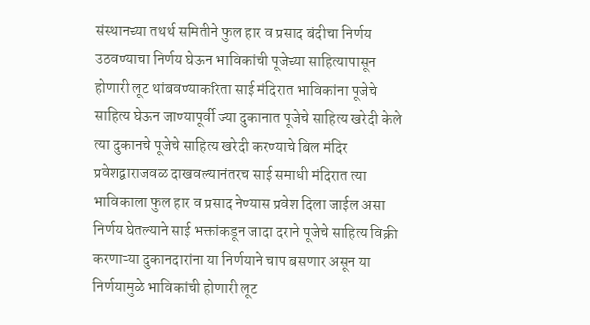संस्थानच्या तथर्थ समितीने फुल हार व प्रसाद बंदीचा निर्णय उठवण्याचा निर्णय घेऊन भाविकांची पूजेच्या साहित्यापासून होणारी लूट थांबवण्याकरिता साई मंदिरात भाविकांना पूजेचे साहित्य घेऊन जाण्यापूर्वी ज्या दुकानात पूजेचे साहित्य खरेदी केले त्या दुकानचे पूजेचे साहित्य खरेदी करण्याचे बिल मंदिर प्रवेशद्वाराजवळ दाखवल्यानंतरच साई समाधी मंदिरात त्या भाविकाला फुल हार व प्रसाद नेण्यास प्रवेश दिला जाईल असा निर्णय घेतल्याने साई भक्तांकडून जादा दराने पूजेचे साहित्य विक्री करणाऱ्या दुकानदारांना या निर्णयाने चाप बसणार असून या निर्णयामुळे भाविकांची होणारी लूट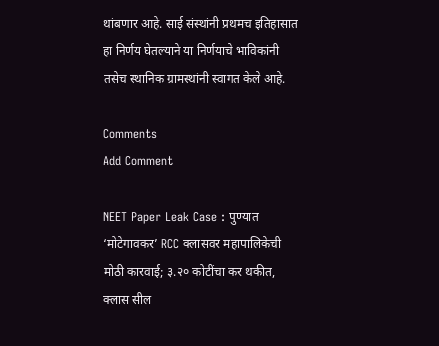थांबणार आहे. साई संस्थांनी प्रथमच इतिहासात हा निर्णय घेतल्याने या निर्णयाचे भाविकांनी तसेच स्थानिक ग्रामस्थांनी स्वागत केले आहे.

Comments
Add Comment

NEET Paper Leak Case : पुण्यात ‘मोटेगावकर’ RCC क्लासवर महापालिकेची मोठी कारवाई; ३.२० कोटींचा कर थकीत, क्लास सील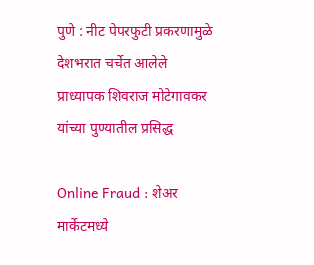पुणे : नीट पेपरफुटी प्रकरणामुळे देशभरात चर्चेत आलेले प्राध्यापक शिवराज मोटेगावकर यांच्या पुण्यातील प्रसिद्ध

Online Fraud : शेअर मार्केटमध्ये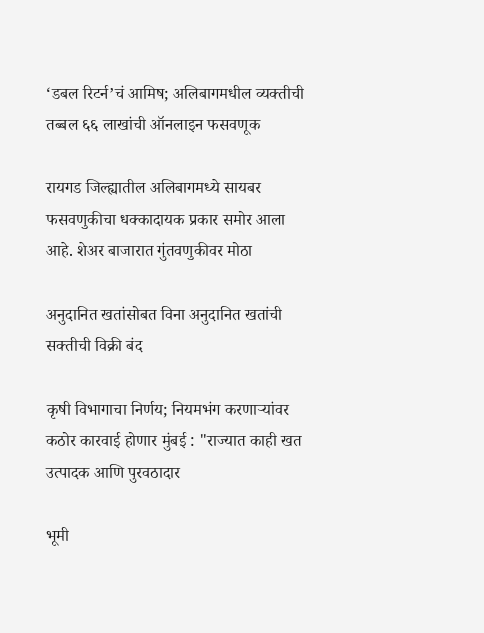‘डबल रिटर्न’चं आमिष; अलिबागमधील व्यक्तीची तब्बल ६६ लाखांची ऑनलाइन फसवणूक

रायगड जिल्ह्यातील अलिबागमध्ये सायबर फसवणुकीचा धक्कादायक प्रकार समोर आला आहे. शेअर बाजारात गुंतवणुकीवर मोठा

अनुदानित खतांसोबत विना अनुदानित खतांची सक्तीची विक्री बंद

कृषी विभागाचा निर्णय; नियमभंग करणाऱ्यांवर कठोर कारवाई होणार मुंबई : "राज्यात काही खत उत्पादक आणि पुरवठादार

भूमी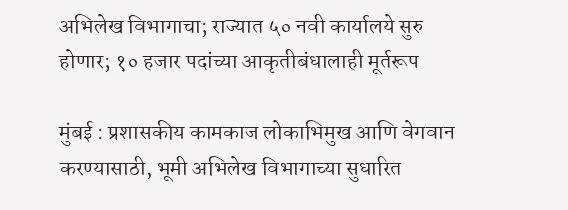अभिलेख विभागाचा; राज्यात ५० नवी कार्यालये सुरु होणार; १० हजार पदांच्या आकृतीबंधालाही मूर्तरूप

मुंबई : प्रशासकीय कामकाज लोकाभिमुख आणि वेगवान करण्यासाठी, भूमी अभिलेख विभागाच्या सुधारित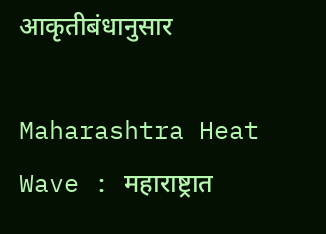आकृतीबंधानुसार

Maharashtra Heat Wave : महाराष्ट्रात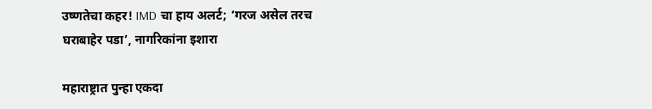उष्णतेचा कहर! IMD चा हाय अलर्ट; ‘गरज असेल तरच घराबाहेर पडा’, नागरिकांना इशारा

महाराष्ट्रात पुन्हा एकदा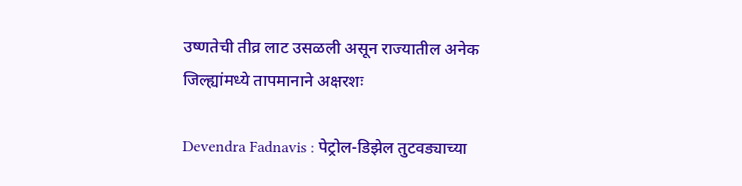उष्णतेची तीव्र लाट उसळली असून राज्यातील अनेक जिल्ह्यांमध्ये तापमानाने अक्षरशः

Devendra Fadnavis : पेट्रोल-डिझेल तुटवड्याच्या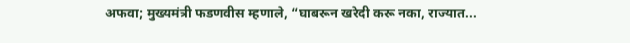अफवा; मुख्यमंत्री फडणवीस म्हणाले, “घाबरून खरेदी करू नका, राज्यात...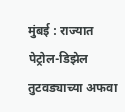मुंबई : राज्यात पेट्रोल-डिझेल तुटवड्याच्या अफवा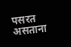पसरत असताना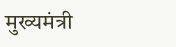मुख्यमंत्री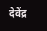देवेंद्र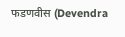फडणवीस (Devendra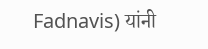Fadnavis) यांनी